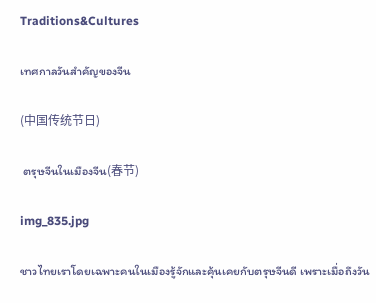Traditions&Cultures

เทศกาลวันสำคัญของจีน

(中国传统节日)

 ตรุษจีนในเมืองจีน(春节)

img_835.jpg

ชาวไทยเราโดยเฉพาะคนในเมืองรู้จักและคุ้นเคยกับตรุษจีนดี เพราะเมื่อถึงวัน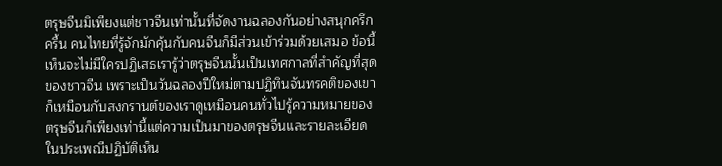ตรุษจีนมิเพียงแต่ชาวจีนเท่านั้นที่จัดงานฉลองกันอย่างสนุกครึกครื้น คนไทยที่รู้จักมักคุ้นกับคนจีนก็มีส่วนเข้าร่วมด้วยเสมอ ข้อนี้เห็นจะไม่มีใครปฏิเสธเรารู้ว่าตรุษจีนนั้นเป็นเทศกาลที่สำคัญที่สุดของชาวจีน เพราะเป็นวันฉลองปีใหม่ตามปฏิทินจันทรคติของเขา ก็เหมือนกับสงกรานต์ของเราดูเหมือนคนทั่วไปรู้ความหมายของตรุษจีนก็เพียงเท่านี้แต่ความเป็นมาของตรุษจีนและรายละเอียดในประเพณีปฏิบัติเห็น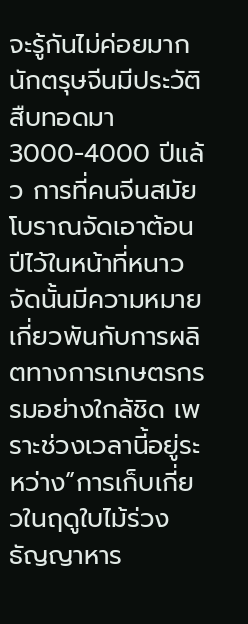จะรู้กันไม่ค่อยมากนักตรุษจีนมีประวัติสืบทอดมา 3000-4000 ปีแล้ว การที่คนจีนสมัยโบราณจัดเอาต้อนปีไว้ในหน้าที่หนาวจัดนั้นมีความหมายเกี่ยวพันกับการผลิตทางการเกษตรกรรมอย่างใกล้ชิด เพราะช่วงเวลานี้อยู่ระหว่าง”การเก็บเกี่ยวในฤดูใบไม้ร่วง ธัญญาหาร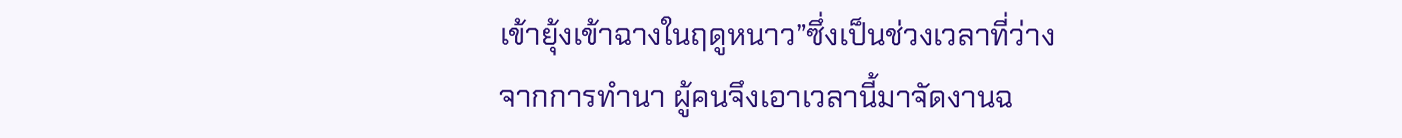เข้ายุ้งเข้าฉางในฤดูหนาว”ซึ่งเป็นช่วงเวลาที่ว่างจากการทำนา ผู้คนจึงเอาเวลานี้มาจัดงานฉ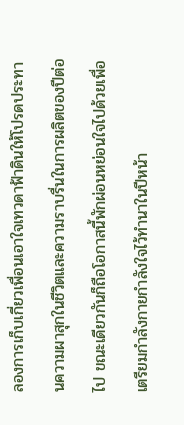ลองการเก็บเกี่ยวเพื่อนเอาใจเทวดาฟ้าดินให้โปรดประทานความผาสุกในชีวิตและความราบรื่นในการผลิตของปีต่อไป ขณะเดียวกันก็ถือโอกาสนี้พักผ่อนหย่อนใจไปด้วยเพื่อเตรียมกำลังกายกำลังใจไว้ทำนาในปีหน้า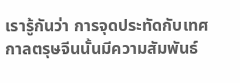เรารู้กันว่า การจุดประทัดกับเทศกาลตรุษจีนนั้นมีความสัมพันธ์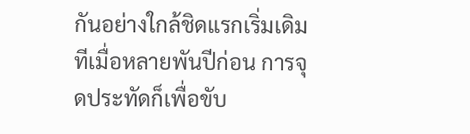กันอย่างใกล้ชิดแรกเริ่มเดิมทีเมื่อหลายพันปีก่อน การจุดประทัดก็เพื่อขับ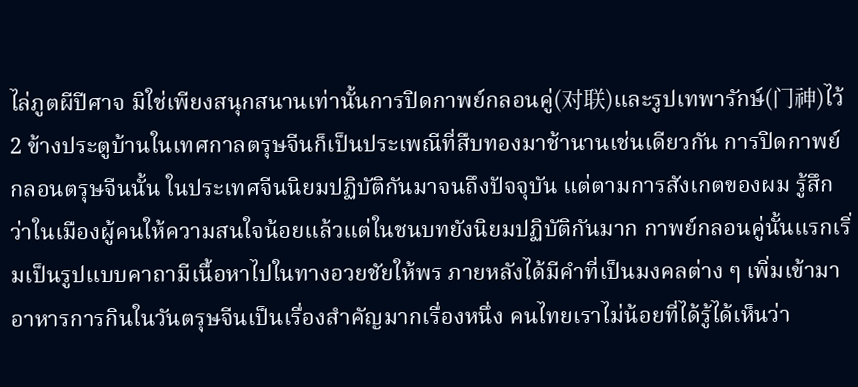ไล่ภูตผีปีศาจ มิใช่เพียงสนุกสนานเท่านั้นการปิดกาพย์กลอนคู่(对联)และรูปเทพารักษ์(门神)ไว้ 2 ข้างประตูบ้านในเทศกาลตรุษจีนก็เป็นประเพณีที่สืบทองมาช้านานเช่นเดียวกัน การปิดกาพย์กลอนตรุษจีนนั้น ในประเทศจีนนิยมปฏิบัติกันมาจนถึงปัจจุบัน แต่ตามการสังเกตของผม รู้สึกว่าในเมืองผู้คนให้ความสนใจน้อยแล้วแต่ในชนบทยังนิยมปฏิบัติกันมาก กาพย์กลอนคู่นั้นแรกเริ่มเป็นรูปแบบคาถามีเนื้อหาไปในทางอวยชัยให้พร ภายหลังได้มีคำที่เป็นมงคลต่าง ๆ เพิ่มเข้ามาอาหารการกินในวันตรุษจีนเป็นเรื่องสำคัญมากเรื่องหนึ่ง คนไทยเราไม่น้อยที่ได้รู้ได้เห็นว่า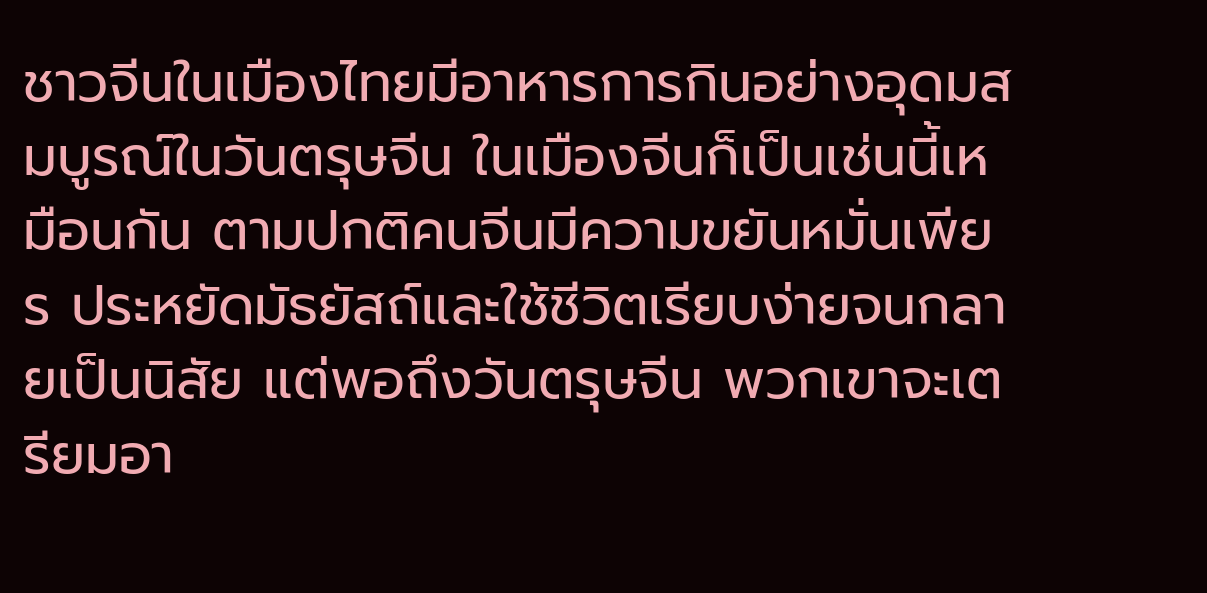ชาวจีนในเมืองไทยมีอาหารการกินอย่างอุดมสมบูรณ์ในวันตรุษจีน ในเมืองจีนก็เป็นเช่นนี้เหมือนกัน ตามปกติคนจีนมีความขยันหมั่นเพียร ประหยัดมัธยัสถ์และใช้ชีวิตเรียบง่ายจนกลายเป็นนิสัย แต่พอถึงวันตรุษจีน พวกเขาจะเตรียมอา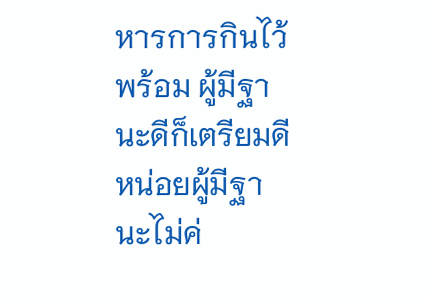หารการกินไว้พร้อม ผู้มีฐานะดีก็เตรียมดีหน่อยผู้มีฐานะไม่ค่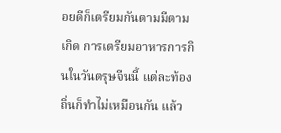อยดีก็เตรียมกันตามมีตามเกิด การเตรียมอาหารการกินในวันตรุษจีนนี้ แต่ละท้องถิ่นก็ทำไม่เหมือนกัน แล้ว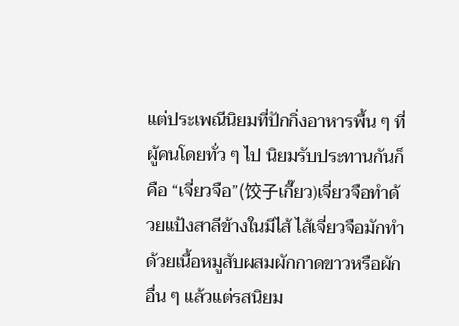แต่ประเพณีนิยมที่ปักกิ่งอาหารพื้น ๆ ที่ผู้คนโดยทั่ว ๆ ไป นิยมรับประทานกันก็คือ “เจี่ยวจือ”(饺子เกี๊ยว)เจี่ยวจือทำด้วยแป้งสาลีข้างในมีไส้ ไส้เจี่ยวจือมักทำด้วยเนื้อหมูสับผสมผักกาดขาวหรือผักอื่น ๆ แล้วแต่รสนิยม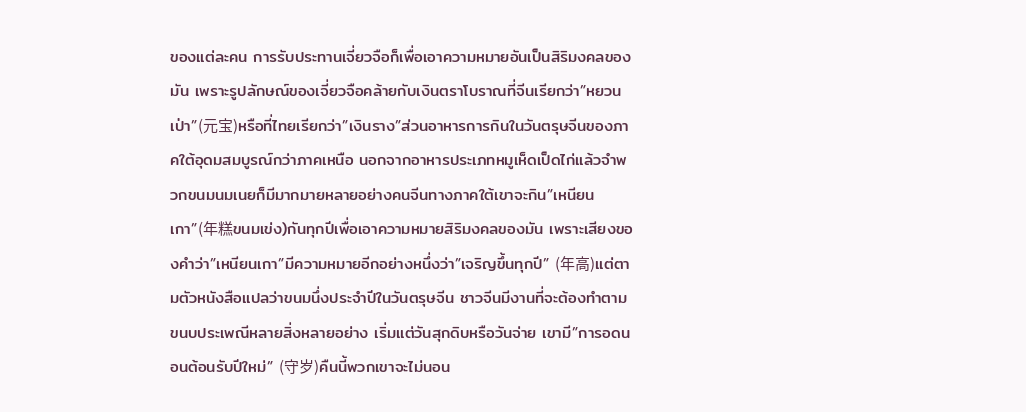ของแต่ละคน การรับประทานเจี่ยวจือก็เพื่อเอาความหมายอันเป็นสิริมงคลของมัน เพราะรูปลักษณ์ของเจี่ยวจือคล้ายกับเงินตราโบราณที่จีนเรียกว่า”หยวนเป่า”(元宝)หรือที่ไทยเรียกว่า”เงินราง”ส่วนอาหารการกินในวันตรุษจีนของภาคใต้อุดมสมบูรณ์กว่าภาคเหนือ นอกจากอาหารประเภทหมูเห็ดเป็ดไก่แล้วจำพวกขนมนมเนยก็มีมากมายหลายอย่างคนจีนทางภาคใต้เขาจะกิน”เหนียนเกา”(年糕ขนมเข่ง)กันทุกปีเพื่อเอาความหมายสิริมงคลของมัน เพราะเสียงของคำว่า”เหนียนเกา”มีความหมายอีกอย่างหนึ่งว่า”เจริญขึ้นทุกปี” (年高)แต่ตามตัวหนังสือแปลว่าขนมนึ่งประจำปีในวันตรุษจีน ชาวจีนมีงานที่จะต้องทำตามขนบประเพณีหลายสิ่งหลายอย่าง เริ่มแต่วันสุกดิบหรือวันจ่าย เขามี”การอดนอนต้อนรับปีใหม่” (守岁)คืนนี้พวกเขาจะไม่นอน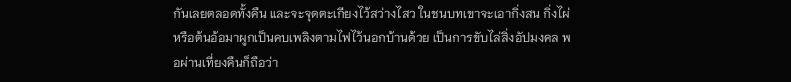กันเลยตลอดทั้งคืน และจะจุดตะเกียงไว้สว่างไสว ในชนบทเขาจะเอากิ่งสน กิ่งไผ่หรือต้นอ้อมาผูกเป็นคบเพลิงตามไฟไว้นอกบ้านด้วย เป็นการขับไล่สิ่งอัปมงคล พอผ่านเที่ยงคืนก็ถือว่า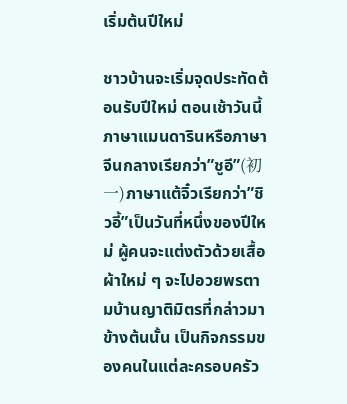เริ่มต้นปีใหม่

ชาวบ้านจะเริ่มจุดประทัดต้อนรับปีใหม่ ตอนเช้าวันนี้ ภาษาแมนดารินหรือภาษาจีนกลางเรียกว่า”ชูอี”(初一)ภาษาแต้จิ๋วเรียกว่า”ชิวอี้”เป็นวันที่หนึ่งของปีใหม่ ผู้คนจะแต่งตัวด้วยเสื้อผ้าใหม่ ๆ จะไปอวยพรตามบ้านญาติมิตรที่กล่าวมาข้างต้นนั้น เป็นกิจกรรมของคนในแต่ละครอบครัว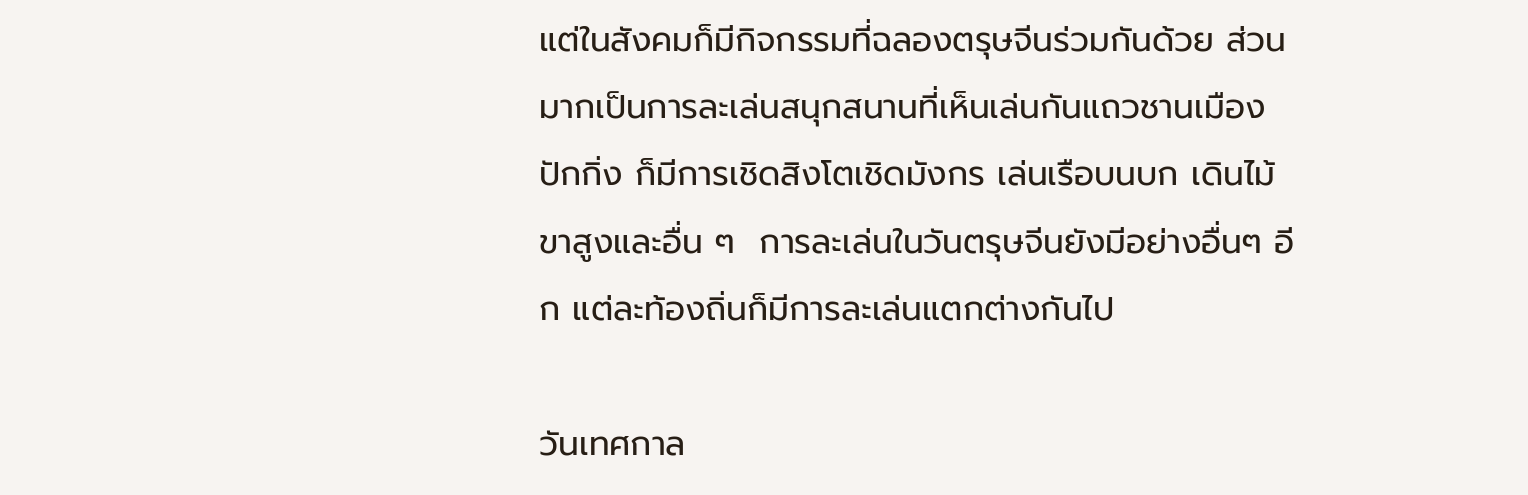แต่ในสังคมก็มีกิจกรรมที่ฉลองตรุษจีนร่วมกันด้วย ส่วนมากเป็นการละเล่นสนุกสนานที่เห็นเล่นกันแถวชานเมืองปักกิ่ง ก็มีการเชิดสิงโตเชิดมังกร เล่นเรือบนบก เดินไม้ขาสูงและอื่น ๆ  การละเล่นในวันตรุษจีนยังมีอย่างอื่นๆ อีก แต่ละท้องถิ่นก็มีการละเล่นแตกต่างกันไป

วันเทศกาล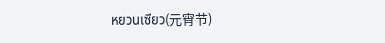หยวนเซียว(元宵节)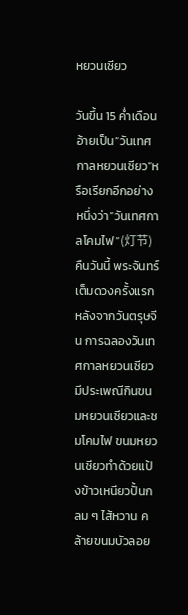หยวนเซียว

วันขึ้น 15 ค่ำเดือนอ้ายเป็น”วันเทศกาลหยวนเซียว”หรือเรียกอีกอย่างหนึ่งว่า”วันเทศกาลโคมไฟ”(灯节)คืนวันนี้ พระจันทร์เต็มดวงครั้งแรกหลังจากวันตรุษจีน การฉลองวันเทศกาลหยวนเซียวมีประเพณีกินขนมหยวนเซียวและชมโคมไฟ ขนมหยวนเซียวทำด้วยแป้งข้าวเหนียวปั้นกลม ๆ ไส้หวาน คล้ายขนมบัวลอย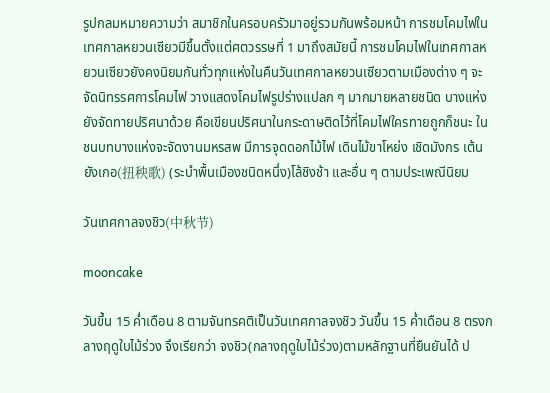รูปกลมหมายความว่า สมาชิกในครอบครัวมาอยู่รวมกันพร้อมหน้า การชมโคมไฟในเทศกาลหยวนเซียวมีขึ้นตั้งแต่ศตวรรษที่ 1 มาถึงสมัยนี้ การชมโคมไฟในเทศกาลหยวนเซียวยังคงนิยมกันทั่วทุกแห่งในคืนวันเทศกาลหยวนเซียวตามเมืองต่าง ๆ จะจัดนิทรรศการโคมไฟ วางแสดงโคมไฟรูปร่างแปลก ๆ มากมายหลายชนิด บางแห่งยังจัดทายปริศนาด้วย คือเขียนปริศนาในกระดาษติดไว้ที่โคมไฟใครทายถูกก็ชนะ ในชนบทบางแห่งจะจัดงานมหรสพ มีการจุดดอกไม้ไฟ เดินไม้ขาโหย่ง เชิดมังกร เต้นยังเกอ(扭秧歌) (ระบำพื้นเมืองชนิดหนึ่ง)โล้ชิงช้า และอื่น ๆ ตามประเพณีนิยม

วันเทศกาลจงชิว(中秋节)

mooncake

วันขึ้น 15 ค่ำเดือน 8 ตามจันทรคติเป็นวันเทศกาลจงชิว วันขึ้น 15 ค่ำเดือน 8 ตรงกลางฤดูใบไม้ร่วง จึงเรียกว่า จงชิว(กลางฤดูใบไม้ร่วง)ตามหลักฐานที่ยืนยันได้ ป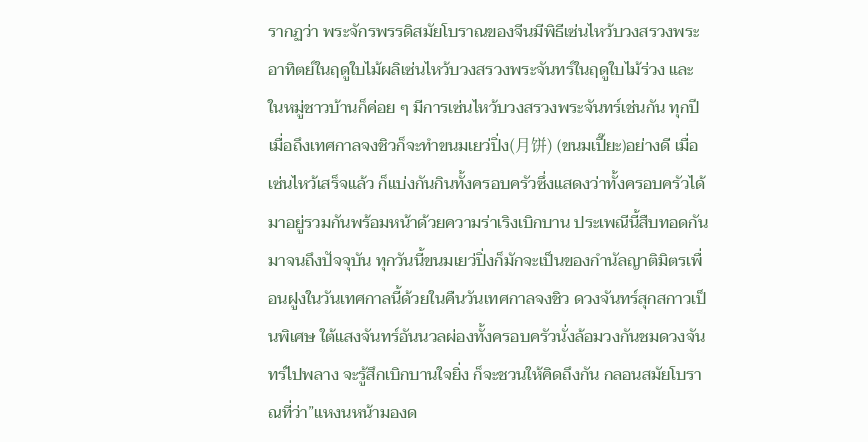รากฏว่า พระจักรพรรดิสมัยโบราณของจีนมีพิธีเซ่นไหว้บวงสรวงพระอาทิตย์ในฤดูใบไม้ผลิเซ่นไหว้บวงสรวงพระจันทร์ในฤดูใบไม้ร่วง และในหมู่ชาวบ้านก็ค่อย ๆ มีการเซ่นไหว้บวงสรวงพระจันทร์เช่นกัน ทุกปีเมื่อถึงเทศกาลจงชิวก็จะทำขนมเยว่ปิ่ง(月饼) (ขนมเปี๊ยะ)อย่างดี เมื่อเซ่นไหว้เสร็จแล้ว ก็แบ่งกันกินทั้งครอบครัวซึ่งแสดงว่าทั้งครอบครัวได้มาอยู่รวมกันพร้อมหน้าด้วยความร่าเริงเบิกบาน ประเพณีนี้สืบทอดกันมาจนถึงปัจจุบัน ทุกวันนี้ขนมเยว่ปิ่งก็มักจะเป็นของกำนัลญาติมิตรเพื่อนฝูงในวันเทศกาลนี้ด้วยในคืนวันเทศกาลจงชิว ดวงจันทร์สุกสกาวเป็นพิเศษ ใต้แสงจันทร์อันนวลผ่องทั้งครอบครัวนั่งล้อมวงกันชมดวงจันทร์ไปพลาง จะรู้สึกเบิกบานใจยิ่ง ก็จะชวนให้คิดถึงกัน กลอนสมัยโบราณที่ว่า”แหงนหน้ามองด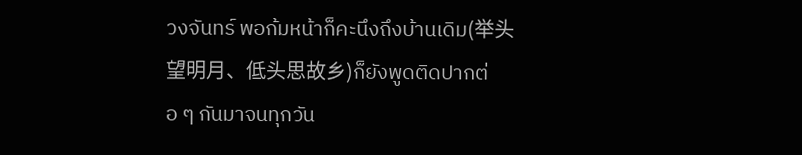วงจันทร์ พอก้มหน้าก็คะนึงถึงบ้านเดิม(举头望明月、低头思故乡)ก็ยังพูดติดปากต่อ ๆ กันมาจนทุกวัน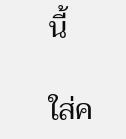นี้

ใส่ค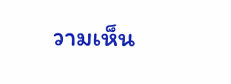วามเห็น